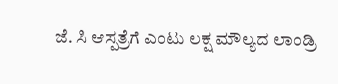ಜೆ. ಸಿ ಆಸ್ಪತ್ರೆಗೆ ಎಂಟು ಲಕ್ಷ ಮೌಲ್ಯದ ಲಾಂಡ್ರಿ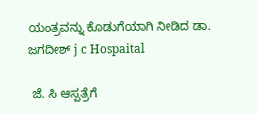ಯಂತ್ರವನ್ನು ಕೊಡುಗೆಯಾಗಿ ನೀಡಿದ ಡಾ. ಜಗದೀಶ್ j c Hospaital

 ಜೆ. ಸಿ ಆಸ್ಪತ್ರೆಗೆ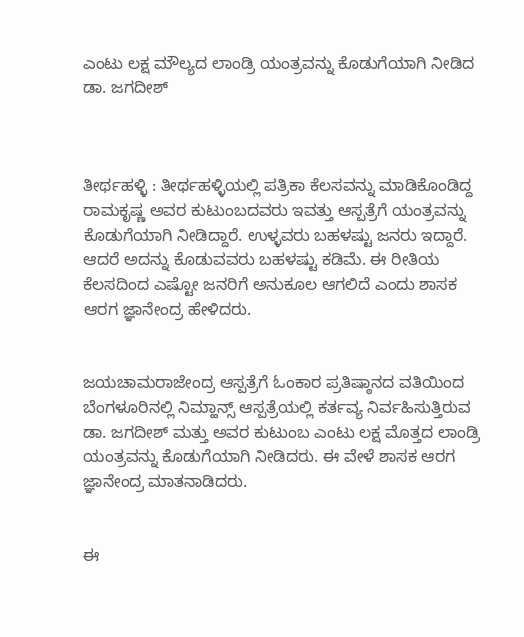ಎಂಟು ಲಕ್ಷ ಮೌಲ್ಯದ ಲಾಂಡ್ರಿ ಯಂತ್ರವನ್ನು ಕೊಡುಗೆಯಾಗಿ ನೀಡಿದ ಡಾ. ಜಗದೀಶ್



ತೀರ್ಥಹಳ್ಳಿ : ತೀರ್ಥಹಳ್ಳಿಯಲ್ಲಿ ಪತ್ರಿಕಾ ಕೆಲಸವನ್ನು ಮಾಡಿಕೊಂಡಿದ್ದ ರಾಮಕೃಷ್ಣ ಅವರ ಕುಟುಂಬದವರು ಇವತ್ತು ಆಸ್ಪತ್ರೆಗೆ ಯಂತ್ರವನ್ನು ಕೊಡುಗೆಯಾಗಿ ನೀಡಿದ್ದಾರೆ. ಉಳ್ಳವರು ಬಹಳಷ್ಟು ಜನರು ಇದ್ದಾರೆ. ಆದರೆ ಅದನ್ನು ಕೊಡುವವರು ಬಹಳಷ್ಟು ಕಡಿಮೆ. ಈ ರೀತಿಯ ಕೆಲಸದಿಂದ ಎಷ್ಟೋ ಜನರಿಗೆ ಅನುಕೂಲ ಆಗಲಿದೆ ಎಂದು ಶಾಸಕ ಆರಗ ಜ್ಞಾನೇಂದ್ರ ಹೇಳಿದರು.


ಜಯಚಾಮರಾಜೇಂದ್ರ ಆಸ್ಪತ್ರೆಗೆ ಓಂಕಾರ ಪ್ರತಿಷ್ಠಾನದ ವತಿಯಿಂದ ಬೆಂಗಳೂರಿನಲ್ಲಿ ನಿಮ್ಹಾನ್ಸ್ ಆಸ್ಪತ್ರೆಯಲ್ಲಿ ಕರ್ತವ್ಯ ನಿರ್ವಹಿಸುತ್ತಿರುವ ಡಾ. ಜಗದೀಶ್ ಮತ್ತು ಅವರ ಕುಟುಂಬ ಎಂಟು ಲಕ್ಷ ಮೊತ್ತದ ಲಾಂಡ್ರಿ ಯಂತ್ರವನ್ನು ಕೊಡುಗೆಯಾಗಿ ನೀಡಿದರು. ಈ ವೇಳೆ ಶಾಸಕ ಆರಗ ಜ್ಞಾನೇಂದ್ರ ಮಾತನಾಡಿದರು.


ಈ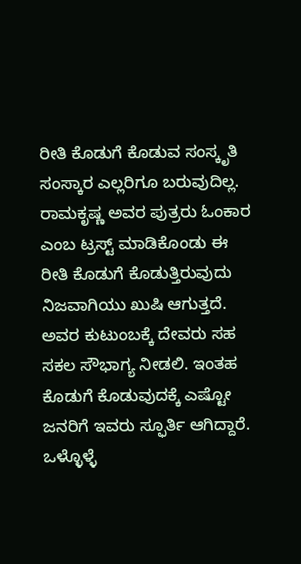ರೀತಿ ಕೊಡುಗೆ ಕೊಡುವ ಸಂಸ್ಕೃತಿ ಸಂಸ್ಕಾರ ಎಲ್ಲರಿಗೂ ಬರುವುದಿಲ್ಲ. ರಾಮಕೃಷ್ಣ ಅವರ ಪುತ್ರರು ಓಂಕಾರ ಎಂಬ ಟ್ರಸ್ಟ್ ಮಾಡಿಕೊಂಡು ಈ ರೀತಿ ಕೊಡುಗೆ ಕೊಡುತ್ತಿರುವುದು ನಿಜವಾಗಿಯು ಖುಷಿ ಆಗುತ್ತದೆ. ಅವರ ಕುಟುಂಬಕ್ಕೆ ದೇವರು ಸಹ ಸಕಲ ಸೌಭಾಗ್ಯ ನೀಡಲಿ. ಇಂತಹ ಕೊಡುಗೆ ಕೊಡುವುದಕ್ಕೆ ಎಷ್ಟೋ ಜನರಿಗೆ ಇವರು ಸ್ಫೂರ್ತಿ ಆಗಿದ್ದಾರೆ. ಒಳ್ಳೊಳ್ಳೆ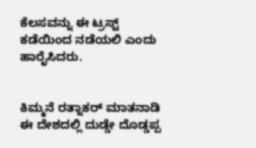ಕೆಲಸವನ್ನು ಈ ಟ್ರಸ್ಟ್ ಕಡೆಯಿಂದ ನಡೆಯಲಿ ಎಂದು ಹಾರೈಸಿದರು.


ಕಿಮ್ಮನೆ ರತ್ನಾಕರ್ ಮಾತನಾಡಿ ಈ ದೇಶದಲ್ಲಿ ದುಡ್ಡೇ ದೊಡ್ಡಪ್ಪ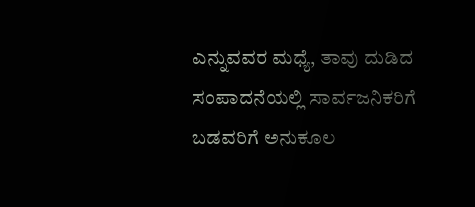ಎನ್ನುವವರ ಮಧ್ಯೆ, ತಾವು ದುಡಿದ ಸಂಪಾದನೆಯಲ್ಲಿ ಸಾರ್ವಜನಿಕರಿಗೆ ಬಡವರಿಗೆ ಅನುಕೂಲ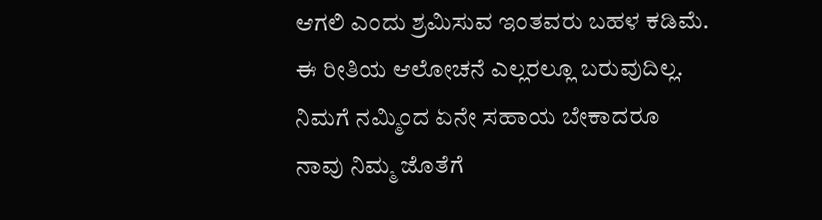ಆಗಲಿ ಎಂದು ಶ್ರಮಿಸುವ ಇಂತವರು ಬಹಳ ಕಡಿಮೆ. ಈ ರೀತಿಯ ಆಲೋಚನೆ ಎಲ್ಲರಲ್ಲೂ ಬರುವುದಿಲ್ಲ. ನಿಮಗೆ ನಮ್ಮಿಂದ ಏನೇ ಸಹಾಯ ಬೇಕಾದರೂ ನಾವು ನಿಮ್ಮ ಜೊತೆಗೆ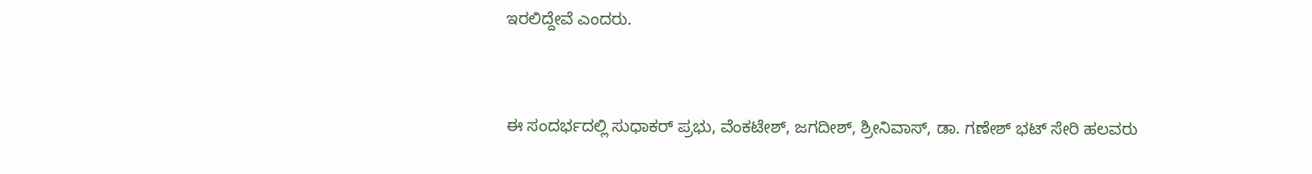ಇರಲಿದ್ದೇವೆ ಎಂದರು.


ಈ ಸಂದರ್ಭದಲ್ಲಿ ಸುಧಾಕರ್ ಪ್ರಭು, ವೆಂಕಟೇಶ್, ಜಗದೀಶ್, ಶ್ರೀನಿವಾಸ್, ಡಾ. ಗಣೇಶ್ ಭಟ್ ಸೇರಿ ಹಲವರು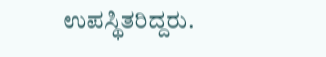ಉಪಸ್ಥಿತರಿದ್ದರು.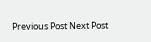Previous Post Next Post